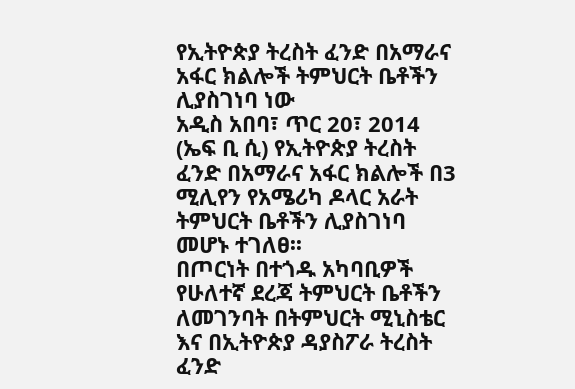የኢትዮጵያ ትረስት ፈንድ በአማራና አፋር ክልሎች ትምህርት ቤቶችን ሊያስገነባ ነው
አዲስ አበባ፣ ጥር 20፣ 2014 (ኤፍ ቢ ሲ) የኢትዮጵያ ትረስት ፈንድ በአማራና አፋር ክልሎች በ3 ሚሊየን የአሜሪካ ዶላር አራት ትምህርት ቤቶችን ሊያስገነባ መሆኑ ተገለፀ፡፡
በጦርነት በተጎዱ አካባቢዎች የሁለተኛ ደረጃ ትምህርት ቤቶችን ለመገንባት በትምህርት ሚኒስቴር እና በኢትዮጵያ ዳያስፖራ ትረስት ፈንድ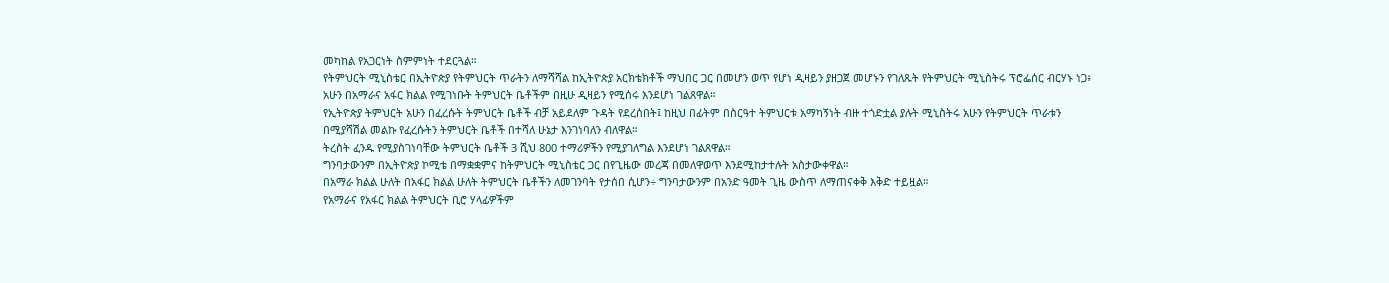መካከል የአጋርነት ስምምነት ተደርጓል።
የትምህርት ሚኒስቴር በኢትዮጵያ የትምህርት ጥራትን ለማሻሻል ከኢትዮጵያ አርክቴክቶች ማህበር ጋር በመሆን ወጥ የሆነ ዲዛይን ያዘጋጀ መሆኑን የገለጹት የትምህርት ሚኒስትሩ ፕሮፌሰር ብርሃኑ ነጋ፥ አሁን በአማራና አፋር ክልል የሚገነቡት ትምህርት ቤቶችም በዚሁ ዲዛይን የሚሰሩ እንደሆነ ገልጸዋል።
የኢትዮጵያ ትምህርት አሁን በፈረሱት ትምህርት ቤቶች ብቻ አይደለም ጉዳት የደረሰበት፤ ከዚህ በፊትም በስርዓተ ትምህርቱ አማካኝነት ብዙ ተጎድቷል ያሉት ሚኒስትሩ አሁን የትምህርት ጥራቱን በሚያሻሽል መልኩ የፈረሱትን ትምህርት ቤቶች በተሻለ ሁኔታ እንገነባለን ብለዋል።
ትረስት ፈንዱ የሚያስገነባቸው ትምህርት ቤቶች 3 ሺህ 800 ተማሪዎችን የሚያገለግል እንደሆነ ገልጸዋል።
ግንባታውንም በኢትዮጵያ ኮሚቴ በማቋቋምና ከትምህርት ሚኒስቴር ጋር በየጊዜው መረጃ በመለዋወጥ እንደሚከታተሉት አስታውቀዋል።
በአማራ ክልል ሁለት በአፋር ክልል ሁለት ትምህርት ቤቶችን ለመገንባት የታሰበ ሲሆን÷ ግንባታውንም በአንድ ዓመት ጊዜ ውስጥ ለማጠናቀቅ እቅድ ተይዟል።
የአማራና የአፋር ክልል ትምህርት ቢሮ ሃላፊዎችም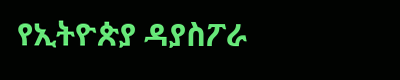የኢትዮጵያ ዳያስፖራ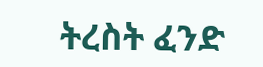ትረስት ፈንድ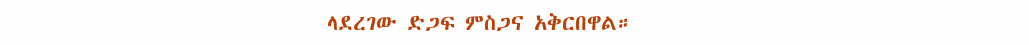ላደረገው ድጋፍ ምስጋና አቅርበዋል።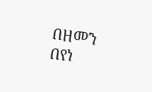በዘመን በየነ